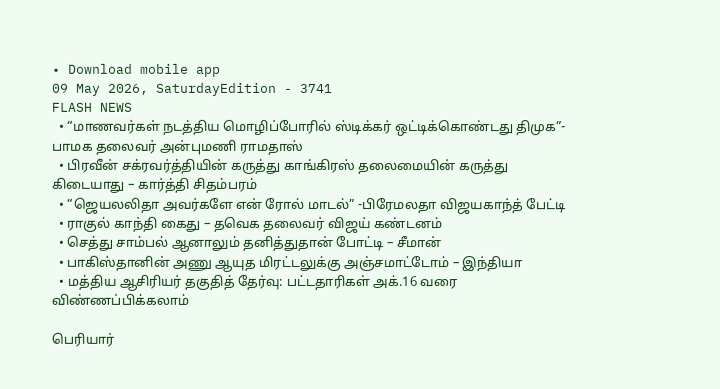• Download mobile app
09 May 2026, SaturdayEdition - 3741
FLASH NEWS
  • “மாணவர்கள் நடத்திய மொழிப்போரில் ஸ்டிக்கர் ஒட்டிக்கொண்டது திமுக”- பாமக தலைவர் அன்புமணி ராமதாஸ்
  • பிரவீன் சக்ரவர்த்தியின் கருத்து காங்கிரஸ் தலைமையின் கருத்து கிடையாது – கார்த்தி சிதம்பரம்
  • “ஜெயலலிதா அவர்களே என் ரோல் மாடல்” -பிரேமலதா விஜயகாந்த் பேட்டி
  • ராகுல் காந்தி கைது – தவெக தலைவர் விஜய் கண்டனம்
  • செத்து சாம்பல் ஆனாலும் தனித்துதான் போட்டி – சீமான்
  • பாகிஸ்தானின் அணு ஆயுத மிரட்டலுக்கு அஞ்சமாட்டோம் – இந்தியா
  • மத்திய ஆசிரியர் தகுதித் தேர்வு: பட்டதாரிகள் அக்.16 வரை விண்ணப்பிக்கலாம்

பெரியார்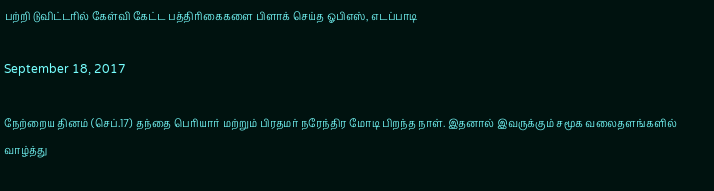பற்றி டுவிட்டரில் கேள்வி கேட்ட பத்திரிகைகளை பிளாக் செய்த ஓபிஎஸ், எடப்பாடி

September 18, 2017

நேற்றைய தினம் (செப்.17) தந்தை பெரியார் மற்றும் பிரதமர் நரேந்திர மோடி பிறந்த நாள். இதனால் இவருக்கும் சமூக வலைதளங்களில் வாழ்த்து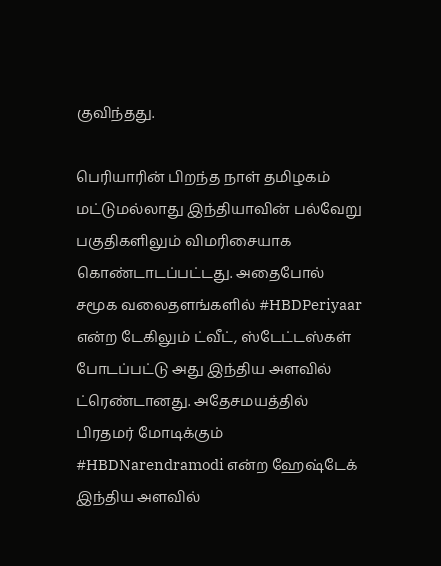குவிந்தது.

பெரியாரின் பிறந்த நாள் தமிழகம் மட்டுமல்லாது இந்தியாவின் பல்வேறு பகுதிகளிலும் விமரிசையாக கொண்டாடப்பட்டது. அதைபோல் சமூக வலைதளங்களில் #HBDPeriyaar என்ற டேகிலும் ட்வீட், ஸ்டேட்டஸ்கள் போடப்பட்டு அது இந்திய அளவில் ட்ரெண்டானது. அதேசமயத்தில் பிரதமர் மோடிக்கும் #HBDNarendramodi என்ற ஹேஷ்டேக் இந்திய அளவில்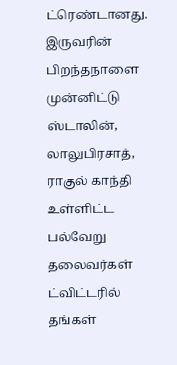ட்ரெண்டானது. இருவரின் பிறந்தநாளை முன்னிட்டு ஸ்டாலின், லாலுபிரசாத், ராகுல் காந்தி உள்ளிட்ட பல்வேறு தலைவர்கள் ட்விட்டரில் தங்கள்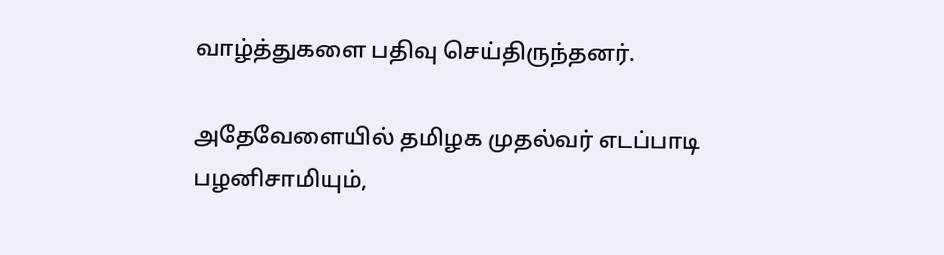வாழ்த்துகளை பதிவு செய்திருந்தனர்.

அதேவேளையில் தமிழக முதல்வர் எடப்பாடி பழனிசாமியும்,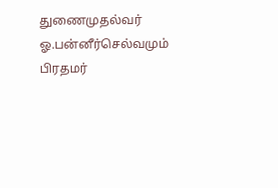துணைமுதல்வர் ஓ.பன்னீர்செல்வமும் பிரதமர்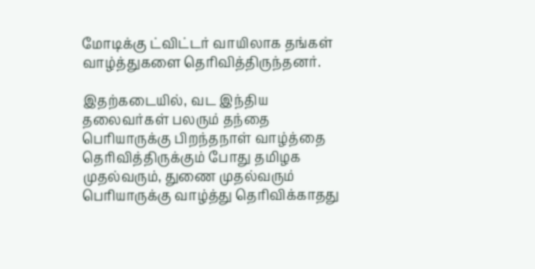மோடிக்கு ட்விட்டர் வாயிலாக தங்கள் வாழ்த்துகளை தெரிவித்திருந்தனர்.

இதற்கடையில், வட இந்திய தலைவர்கள் பலரும் தந்தை பெரியாருக்கு பிறந்தநாள் வாழ்த்தை தெரிவித்திருக்கும் போது தமிழக முதல்வரும், துணை முதல்வரும் பெரியாருக்கு வாழ்த்து தெரிவிக்காதது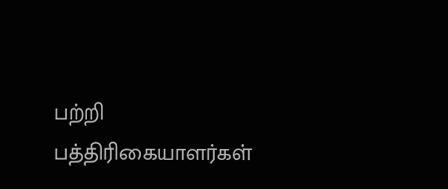பற்றி பத்திரிகையாளர்கள்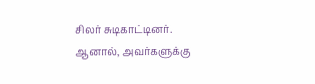சிலர் சுடிகாட்டினர். ஆனால், அவர்களுக்கு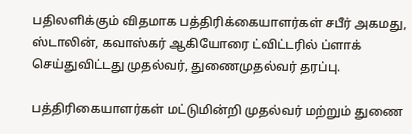பதிலளிக்கும் விதமாக பத்திரிக்கையாளர்கள் சபீர் அகமது, ஸ்டாலின், கவாஸ்கர் ஆகியோரை ட்விட்டரில் ப்ளாக் செய்துவிட்டது முதல்வர், துணைமுதல்வர் தரப்பு.

பத்திரிகையாளர்கள் மட்டுமின்றி முதல்வர் மற்றும் துணை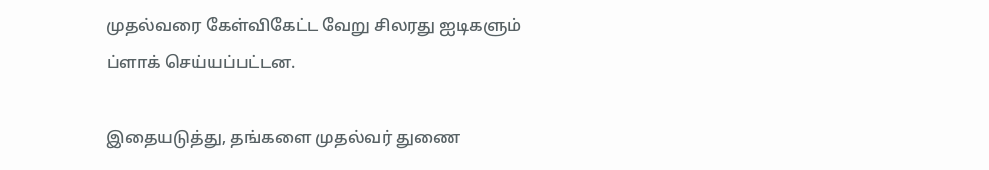முதல்வரை கேள்விகேட்ட வேறு சிலரது ஐடிகளும் ப்ளாக் செய்யப்பட்டன.

இதையடுத்து, தங்களை முதல்வர் துணை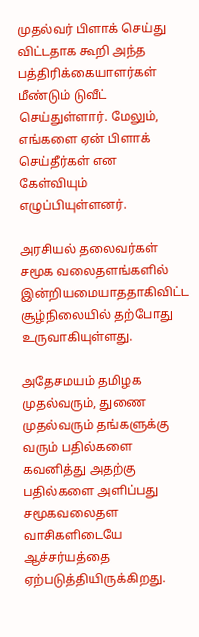முதல்வர் பிளாக் செய்து விட்டதாக கூறி அந்த பத்திரிக்கையாளர்கள் மீண்டும் டுவீட் செய்துள்ளார். மேலும், எங்களை ஏன் பிளாக் செய்தீர்கள் என கேள்வியும் எழுப்பியுள்ளனர்.

அரசியல் தலைவர்கள் சமூக வலைதளங்களில் இன்றியமையாததாகிவிட்ட சூழ்நிலையில் தற்போது உருவாகியுள்ளது.

அதேசமயம் தமிழக முதல்வரும், துணை முதல்வரும் தங்களுக்கு வரும் பதில்களை கவனித்து அதற்கு பதில்களை அளிப்பது சமூகவலைதள வாசிகளிடையே ஆச்சர்யத்தை ஏற்படுத்தியிருக்கிறது.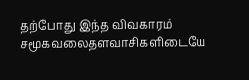தற்போது இந்த விவகாரம் சமூகவலைதளவாசிகளிடையே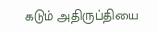கடும் அதிருப்தியை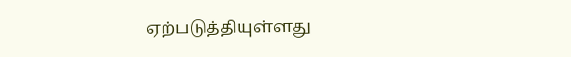ஏற்படுத்தியுள்ளது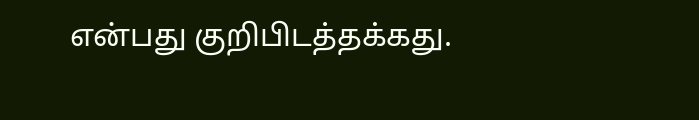என்பது குறிபிடத்தக்கது.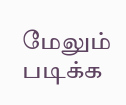மேலும் படிக்க